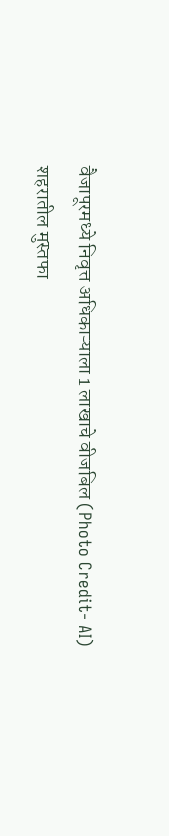वैजापूरमध्ये निवृत्त अधिकाऱ्याला 1 लाखाचे वीजबिल (Photo Credit- AI)
शहरातील मुस्तफा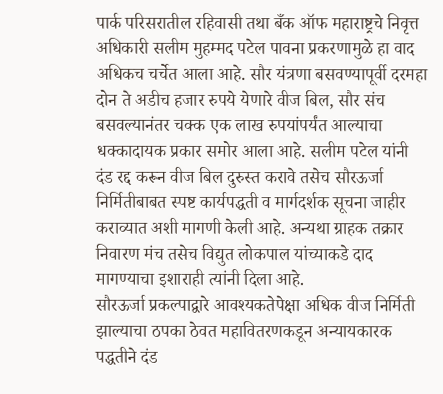पार्क परिसरातील रहिवासी तथा बँक ऑफ महाराष्ट्रचे निवृत्त अधिकारी सलीम मुहम्मद पटेल पावना प्रकरणामुळे हा वाद अधिकच चर्चेत आला आहे. सौर यंत्रणा बसवण्यापूर्वी दरमहा दोन ते अडीच हजार रुपये येणारे वीज बिल, सौर संच बसवल्यानंतर चक्क एक लाख रुपयांपर्यंत आल्याचा धक्कादायक प्रकार समोर आला आहे. सलीम पटेल यांनी दंड रद्द करून वीज बिल दुरुस्त करावे तसेच सौरऊर्जा निर्मितीबाबत स्पष्ट कार्यपद्धती व मार्गदर्शक सूचना जाहीर कराव्यात अशी मागणी केली आहे. अन्यथा ग्राहक तक्रार निवारण मंच तसेच विद्युत लोकपाल यांच्याकडे दाद मागण्याचा इशाराही त्यांनी दिला आहे.
सौरऊर्जा प्रकल्पाद्वारे आवश्यकतेपेक्षा अधिक वीज निर्मिती झाल्याचा ठपका ठेवत महावितरणकडून अन्यायकारक पद्धतीने दंड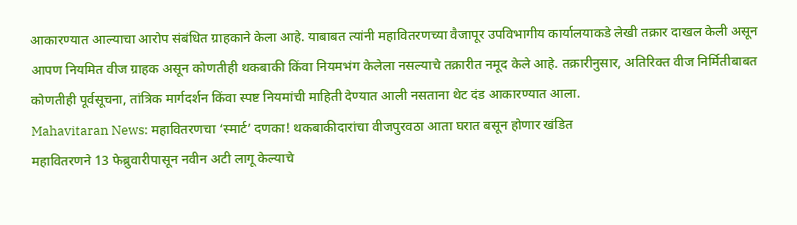आकारण्यात आल्याचा आरोप संबंधित ग्राहकाने केला आहे. याबाबत त्यांनी महावितरणच्या वैजापूर उपविभागीय कार्यालयाकडे लेखी तक्रार दाखल केली असून आपण नियमित वीज ग्राहक असून कोणतीही थकबाकी किंवा नियमभंग केलेला नसल्याचे तक्रारीत नमूद केले आहे. तक्रारीनुसार, अतिरिक्त वीज निर्मितीबाबत कोणतीही पूर्वसूचना, तांत्रिक मार्गदर्शन किंवा स्पष्ट नियमांची माहिती देण्यात आली नसताना थेट दंड आकारण्यात आला.
Mahavitaran News: महावितरणचा ‘स्मार्ट’ दणका! थकबाकीदारांचा वीजपुरवठा आता घरात बसून होणार खंडित
महावितरणने 13 फेब्रुवारीपासून नवीन अटी लागू केल्याचे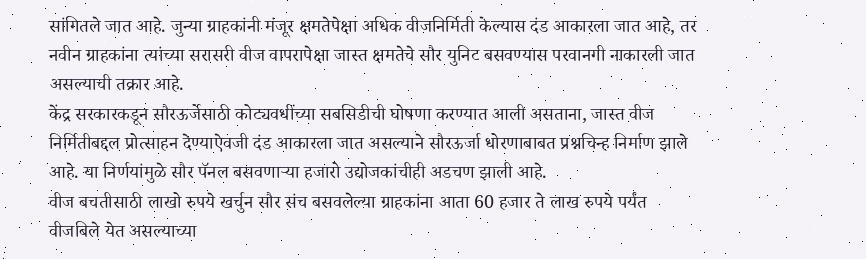सांगितले जात आहे. जुन्या ग्राहकांनी मंजूर क्षमतेपेक्षा अधिक वीजनिर्मिती केल्यास दंड आकारला जात आहे, तर नवीन ग्राहकांना त्यांच्या सरासरी वीज वापरापेक्षा जास्त क्षमतेचे सौर युनिट बसवण्यास परवानगी नाकारली जात असल्याची तक्रार आहे.
केंद्र सरकारकडून सौरऊर्जेसाठी कोट्यवधींच्या सबसिडीची घोषणा करण्यात आली असताना, जास्त वीज निर्मितीबद्दल प्रोत्साहन देण्याऐवजी दंड आकारला जात असल्याने सौरऊर्जा धोरणाबाबत प्रश्नचिन्ह निर्माण झाले आहे. या निर्णयांमुळे सौर पॅनल बसवणाऱ्या हजारो उद्योजकांचीही अडचण झाली आहे.
वीज बचतीसाठी लाखो रुपये खर्चुन सौर संच बसवलेल्या ग्राहकांना आता 60 हजार ते लाख रुपये पर्यंत वीजबिले येत असल्याच्या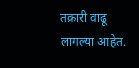तक्रारी वाढू लागल्या आहेत.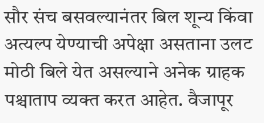सौर संच बसवल्यानंतर बिल शून्य किंवा अत्यल्प येण्याची अपेक्षा असताना उलट मोठी बिले येत असल्याने अनेक ग्राहक पश्चाताप व्यक्त करत आहेत. वैजापूर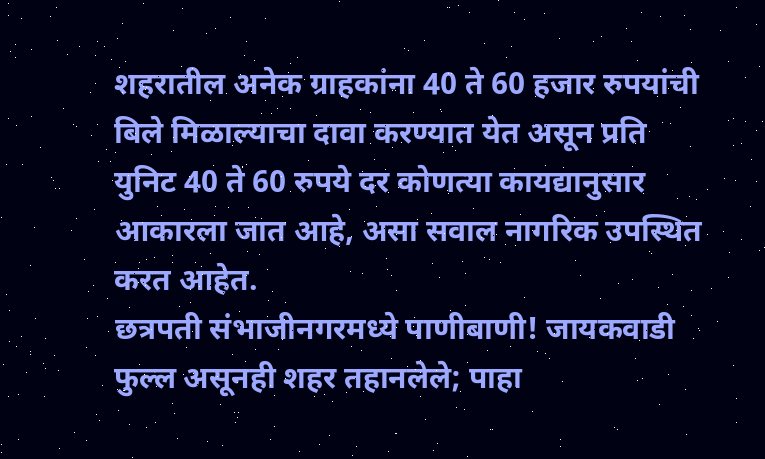शहरातील अनेक ग्राहकांना 40 ते 60 हजार रुपयांची बिले मिळाल्याचा दावा करण्यात येत असून प्रति युनिट 40 ते 60 रुपये दर कोणत्या कायद्यानुसार आकारला जात आहे, असा सवाल नागरिक उपस्थित करत आहेत.
छत्रपती संभाजीनगरमध्ये पाणीबाणी! जायकवाडी फुल्ल असूनही शहर तहानलेले; पाहा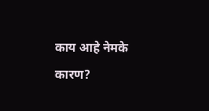काय आहे नेमके कारण?